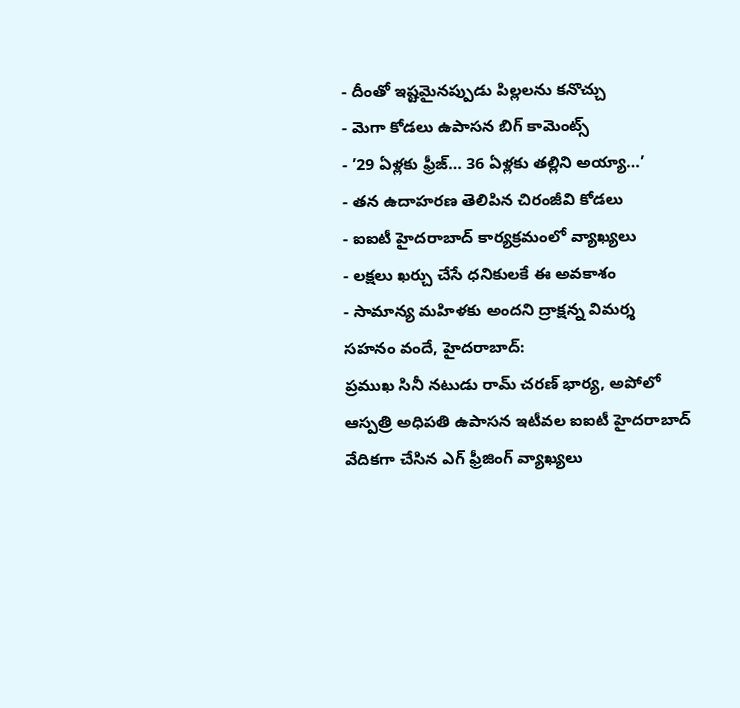- దీంతో ఇష్టమైనప్పుడు పిల్లలను కనొచ్చు
- మెగా కోడలు ఉపాసన బిగ్ కామెంట్స్
- ’29 ఏళ్లకు ఫ్రీజ్… 36 ఏళ్లకు తల్లిని అయ్యా…’
- తన ఉదాహరణ తెలిపిన చిరంజీవి కోడలు
- ఐఐటీ హైదరాబాద్ కార్యక్రమంలో వ్యాఖ్యలు
- లక్షలు ఖర్చు చేసే ధనికులకే ఈ అవకాశం
- సామాన్య మహిళకు అందని ద్రాక్షన్న విమర్శ
సహనం వందే, హైదరాబాద్:
ప్రముఖ సినీ నటుడు రామ్ చరణ్ భార్య, అపోలో ఆస్పత్రి అధిపతి ఉపాసన ఇటీవల ఐఐటీ హైదరాబాద్ వేదికగా చేసిన ఎగ్ ఫ్రీజింగ్ వ్యాఖ్యలు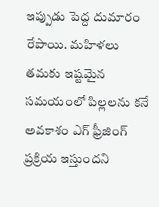ఇప్పుడు పెద్ద దుమారం రేపాయి. మహిళలు తమకు ఇష్టమైన సమయంలో పిల్లలను కనే అవకాశం ఎగ్ ఫ్రీజింగ్ ప్రక్రియ ఇస్తుందని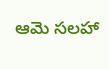ఆమె సలహా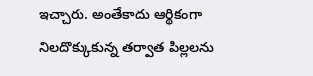ఇచ్చారు. అంతేకాదు ఆర్థికంగా నిలదొక్కుకున్న తర్వాత పిల్లలను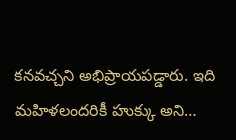కనవచ్చని అభిప్రాయపడ్డారు. ఇది మహిళలందరికీ హుక్కు అని…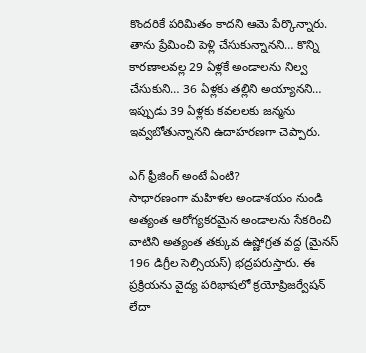కొందరికే పరిమితం కాదని ఆమె పేర్కొన్నారు. తాను ప్రేమించి పెళ్లి చేసుకున్నానని… కొన్ని కారణాలవల్ల 29 ఏళ్లకే అండాలను నిల్వ చేసుకుని… 36 ఏళ్లకు తల్లిని అయ్యానని… ఇప్పుడు 39 ఏళ్లకు కవలలకు జన్మను ఇవ్వబోతున్నానని ఉదాహరణగా చెప్పారు.

ఎగ్ ఫ్రీజింగ్ అంటే ఏంటి?
సాధారణంగా మహిళల అండాశయం నుండి అత్యంత ఆరోగ్యకరమైన అండాలను సేకరించి వాటిని అత్యంత తక్కువ ఉష్ణోగ్రత వద్ద (మైనస్ 196 డిగ్రీల సెల్సియస్) భద్రపరుస్తారు. ఈ ప్రక్రియను వైద్య పరిభాషలో క్రయోప్రిజర్వేషన్ లేదా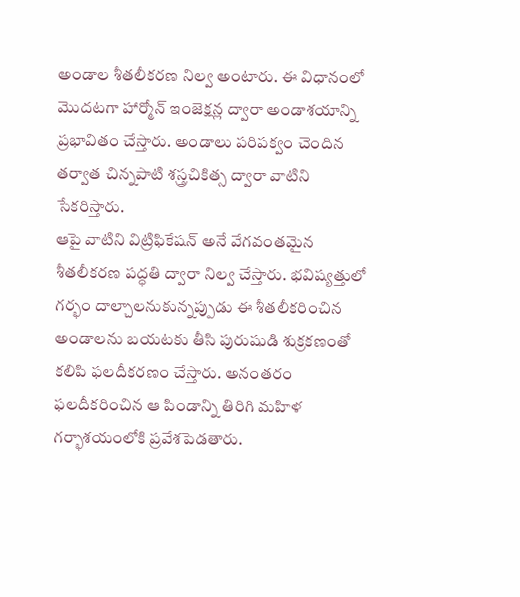అండాల శీతలీకరణ నిల్వ అంటారు. ఈ విధానంలో మొదటగా హార్మోన్ ఇంజెక్షన్ల ద్వారా అండాశయాన్ని ప్రభావితం చేస్తారు. అండాలు పరిపక్వం చెందిన తర్వాత చిన్నపాటి శస్త్రచికిత్స ద్వారా వాటిని సేకరిస్తారు.
ఆపై వాటిని విట్రిఫికేషన్ అనే వేగవంతమైన శీతలీకరణ పద్ధతి ద్వారా నిల్వ చేస్తారు. భవిష్యత్తులో గర్భం దాల్చాలనుకున్నప్పుడు ఈ శీతలీకరించిన అండాలను బయటకు తీసి పురుషుడి శుక్రకణంతో కలిపి ఫలదీకరణం చేస్తారు. అనంతరం ఫలదీకరించిన ఆ పిండాన్ని తిరిగి మహిళ గర్భాశయంలోకి ప్రవేశపెడతారు.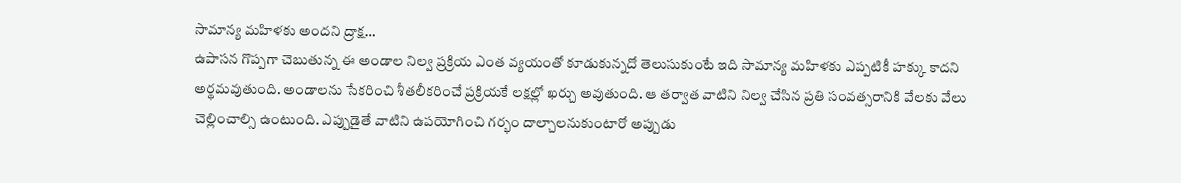సామాన్య మహిళకు అందని ద్రాక్ష…
ఉపాసన గొప్పగా చెబుతున్న ఈ అండాల నిల్వ ప్రక్రియ ఎంత వ్యయంతో కూడుకున్నదో తెలుసుకుంటే ఇది సామాన్య మహిళకు ఎప్పటికీ హక్కు కాదని అర్థమవుతుంది. అండాలను సేకరించి శీతలీకరించే ప్రక్రియకే లక్షల్లో ఖర్చు అవుతుంది. ఆ తర్వాత వాటిని నిల్వ చేసిన ప్రతి సంవత్సరానికి వేలకు వేలు చెల్లించాల్సి ఉంటుంది. ఎప్పుడైతే వాటిని ఉపయోగించి గర్భం దాల్చాలనుకుంటారో అప్పుడు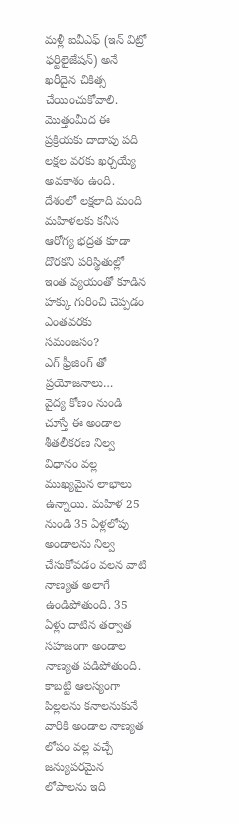మళ్లీ ఐవీఎఫ్ (ఇన్ విట్రో ఫర్టిలైజేషన్) అనే ఖరీదైన చికిత్స చేయించుకోవాలి. మొత్తంమీద ఈ ప్రక్రియకు దాదాపు పది లక్షల వరకు ఖర్చయ్యే అవకాశం ఉంది. దేశంలో లక్షలాది మంది మహిళలకు కనీస ఆరోగ్య భద్రత కూడా దొరకని పరిస్థితుల్లో ఇంత వ్యయంతో కూడిన హక్కు గురించి చెప్పడం ఎంతవరకు సమంజసం?
ఎగ్ ఫ్రీజింగ్ తో ప్రయోజనాలు…
వైద్య కోణం నుండి చూస్తే ఈ అండాల శీతలీకరణ నిల్వ విధానం వల్ల ముఖ్యమైన లాభాలు ఉన్నాయి. మహిళ 25 నుండి 35 ఏళ్లలోపు అండాలను నిల్వ చేసుకోవడం వలన వాటి నాణ్యత అలాగే ఉండిపోతుంది. 35 ఏళ్లు దాటిన తర్వాత సహజంగా అండాల నాణ్యత పడిపోతుంది. కాబట్టి ఆలస్యంగా పిల్లలను కనాలనుకునే వారికి అండాల నాణ్యత లోపం వల్ల వచ్చే జన్యుపరమైన లోపాలను ఇది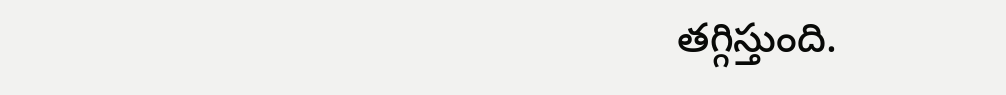తగ్గిస్తుంది.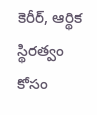కెరీర్, ఆర్థిక స్థిరత్వం కోసం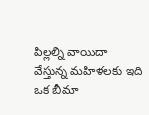పిల్లల్ని వాయిదా వేస్తున్న మహిళలకు ఇది ఒక బీమా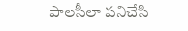పాలసీలా పనిచేసి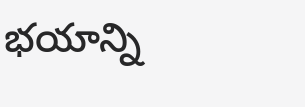భయాన్ని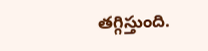తగ్గిస్తుంది.